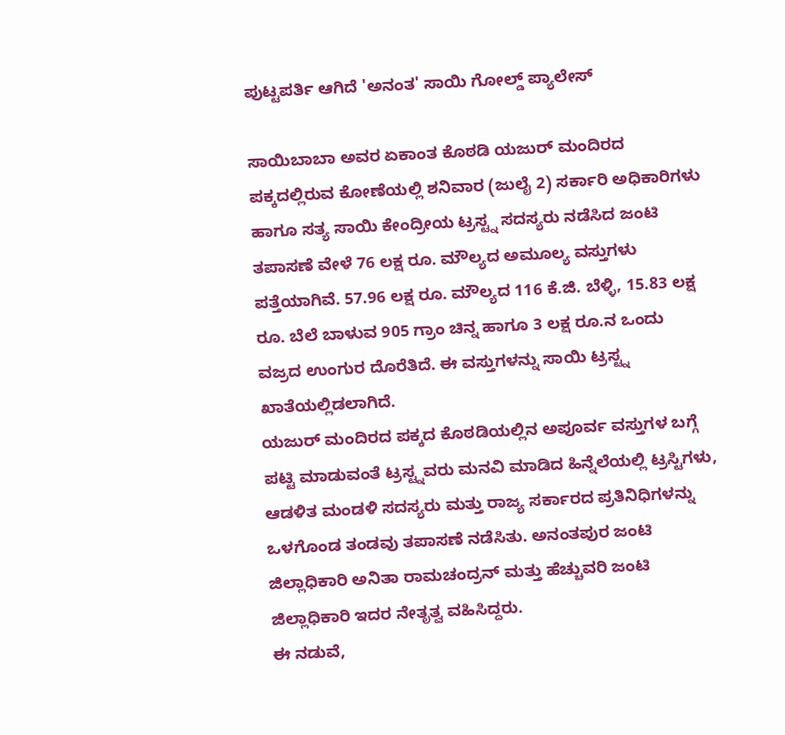ಪುಟ್ಟಪರ್ತಿ ಆಗಿದೆ 'ಅನಂತ' ಸಾಯಿ ಗೋಲ್ಡ್ ಪ್ಯಾಲೇಸ್

ಸಾಯಿಬಾಬಾ ಅವರ ಏಕಾಂತ ಕೊಠಡಿ ಯಜುರ್ ಮಂದಿರದ ಪಕ್ಕದಲ್ಲಿರುವ ಕೋಣೆಯಲ್ಲಿ ಶನಿವಾರ (ಜುಲೈ 2) ಸರ್ಕಾರಿ ಅಧಿಕಾರಿಗಳು ಹಾಗೂ ಸತ್ಯ ಸಾಯಿ ಕೇಂದ್ರೀಯ ಟ್ರಸ್ಟ್ನ ಸದಸ್ಯರು ನಡೆಸಿದ ಜಂಟಿ ತಪಾಸಣೆ ವೇಳೆ 76 ಲಕ್ಷ ರೂ. ಮೌಲ್ಯದ ಅಮೂಲ್ಯ ವಸ್ತುಗಳು ಪತ್ತೆಯಾಗಿವೆ. 57.96 ಲಕ್ಷ ರೂ. ಮೌಲ್ಯದ 116 ಕೆ.ಜಿ. ಬೆಳ್ಳಿ, 15.83 ಲಕ್ಷ ರೂ. ಬೆಲೆ ಬಾಳುವ 905 ಗ್ರಾಂ ಚಿನ್ನ ಹಾಗೂ 3 ಲಕ್ಷ ರೂ.ನ ಒಂದು ವಜ್ರದ ಉಂಗುರ ದೊರೆತಿದೆ. ಈ ವಸ್ತುಗಳನ್ನು ಸಾಯಿ ಟ್ರಸ್ಟ್ನ ಖಾತೆಯಲ್ಲಿಡಲಾಗಿದೆ.
ಯಜುರ್ ಮಂದಿರದ ಪಕ್ಕದ ಕೊಠಡಿಯಲ್ಲಿನ ಅಪೂರ್ವ ವಸ್ತುಗಳ ಬಗ್ಗೆ ಪಟ್ಟಿ ಮಾಡುವಂತೆ ಟ್ರಸ್ಟ್ನವರು ಮನವಿ ಮಾಡಿದ ಹಿನ್ನೆಲೆಯಲ್ಲಿ ಟ್ರಸ್ಟಿಗಳು, ಆಡಳಿತ ಮಂಡಳಿ ಸದಸ್ಯರು ಮತ್ತು ರಾಜ್ಯ ಸರ್ಕಾರದ ಪ್ರತಿನಿಧಿಗಳನ್ನು ಒಳಗೊಂಡ ತಂಡವು ತಪಾಸಣೆ ನಡೆಸಿತು. ಅನಂತಪುರ ಜಂಟಿ ಜಿಲ್ಲಾಧಿಕಾರಿ ಅನಿತಾ ರಾಮಚಂದ್ರನ್ ಮತ್ತು ಹೆಚ್ಚುವರಿ ಜಂಟಿ ಜಿಲ್ಲಾಧಿಕಾರಿ ಇದರ ನೇತೃತ್ವ ವಹಿಸಿದ್ದರು.
ಈ ನಡುವೆ,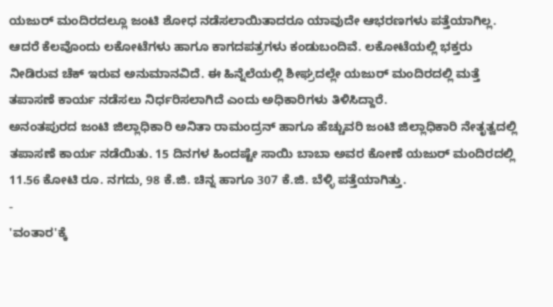ಯಜುರ್ ಮಂದಿರದಲ್ಲೂ ಜಂಟಿ ಶೋಧ ನಡೆಸಲಾಯಿತಾದರೂ ಯಾವುದೇ ಆಭರಣಗಳು ಪತ್ತೆಯಾಗಿಲ್ಲ. ಆದರೆ ಕೆಲವೊಂದು ಲಕೋಟೆಗಳು ಹಾಗೂ ಕಾಗದಪತ್ರಗಳು ಕಂಡುಬಂದಿವೆ. ಲಕೋಟೆಯಲ್ಲಿ ಭಕ್ತರು ನೀಡಿರುವ ಚೆಕ್ ಇರುವ ಅನುಮಾನವಿದೆ. ಈ ಹಿನ್ನೆಲೆಯಲ್ಲಿ ಶೀಘ್ರದಲ್ಲೇ ಯಜುರ್ ಮಂದಿರದಲ್ಲಿ ಮತ್ತೆ ತಪಾಸಣೆ ಕಾರ್ಯ ನಡೆಸಲು ನಿರ್ಧರಿಸಲಾಗಿದೆ ಎಂದು ಅಧಿಕಾರಿಗಳು ತಿಳಿಸಿದ್ದಾರೆ.
ಅನಂತಪುರದ ಜಂಟಿ ಜಿಲ್ಲಾಧಿಕಾರಿ ಅನಿತಾ ರಾಮಂದ್ರನ್ ಹಾಗೂ ಹೆಚ್ಚುವರಿ ಜಂಟಿ ಜಿಲ್ಲಾಧಿಕಾರಿ ನೇತೃತ್ವದಲ್ಲಿ ತಪಾಸಣೆ ಕಾರ್ಯ ನಡೆಯಿತು. 15 ದಿನಗಳ ಹಿಂದಷ್ಟೇ ಸಾಯಿ ಬಾಬಾ ಅವರ ಕೋಣೆ ಯಜುರ್ ಮಂದಿರದಲ್ಲಿ 11.56 ಕೋಟಿ ರೂ. ನಗದು, 98 ಕೆ.ಜಿ. ಚಿನ್ನ ಹಾಗೂ 307 ಕೆ.ಜಿ. ಬೆಳ್ಳಿ ಪತ್ತೆಯಾಗಿತ್ತು.
-
'ವಂತಾರ'ಕ್ಕೆ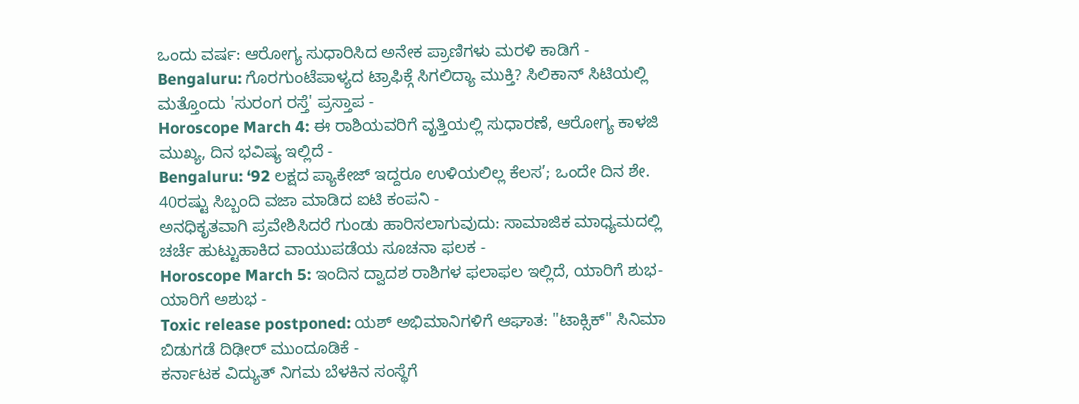ಒಂದು ವರ್ಷ: ಆರೋಗ್ಯ ಸುಧಾರಿಸಿದ ಅನೇಕ ಪ್ರಾಣಿಗಳು ಮರಳಿ ಕಾಡಿಗೆ -
Bengaluru: ಗೊರಗುಂಟೆಪಾಳ್ಯದ ಟ್ರಾಫಿಕ್ಗೆ ಸಿಗಲಿದ್ಯಾ ಮುಕ್ತಿ? ಸಿಲಿಕಾನ್ ಸಿಟಿಯಲ್ಲಿ ಮತ್ತೊಂದು 'ಸುರಂಗ ರಸ್ತೆ' ಪ್ರಸ್ತಾಪ -
Horoscope March 4: ಈ ರಾಶಿಯವರಿಗೆ ವೃತ್ತಿಯಲ್ಲಿ ಸುಧಾರಣೆ, ಆರೋಗ್ಯ ಕಾಳಜಿ ಮುಖ್ಯ, ದಿನ ಭವಿಷ್ಯ ಇಲ್ಲಿದೆ -
Bengaluru: ‘92 ಲಕ್ಷದ ಪ್ಯಾಕೇಜ್ ಇದ್ದರೂ ಉಳಿಯಲಿಲ್ಲ ಕೆಲಸ’; ಒಂದೇ ದಿನ ಶೇ. 40ರಷ್ಟು ಸಿಬ್ಬಂದಿ ವಜಾ ಮಾಡಿದ ಐಟಿ ಕಂಪನಿ -
ಅನಧಿಕೃತವಾಗಿ ಪ್ರವೇಶಿಸಿದರೆ ಗುಂಡು ಹಾರಿಸಲಾಗುವುದು: ಸಾಮಾಜಿಕ ಮಾಧ್ಯಮದಲ್ಲಿ ಚರ್ಚೆ ಹುಟ್ಟುಹಾಕಿದ ವಾಯುಪಡೆಯ ಸೂಚನಾ ಫಲಕ -
Horoscope March 5: ಇಂದಿನ ದ್ವಾದಶ ರಾಶಿಗಳ ಫಲಾಫಲ ಇಲ್ಲಿದೆ, ಯಾರಿಗೆ ಶುಭ-ಯಾರಿಗೆ ಅಶುಭ -
Toxic release postponed: ಯಶ್ ಅಭಿಮಾನಿಗಳಿಗೆ ಆಘಾತ: "ಟಾಕ್ಸಿಕ್" ಸಿನಿಮಾ ಬಿಡುಗಡೆ ದಿಢೀರ್ ಮುಂದೂಡಿಕೆ -
ಕರ್ನಾಟಕ ವಿದ್ಯುತ್ ನಿಗಮ ಬೆಳಕಿನ ಸಂಸ್ಥೆಗೆ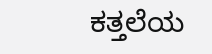ಕತ್ತಲೆಯ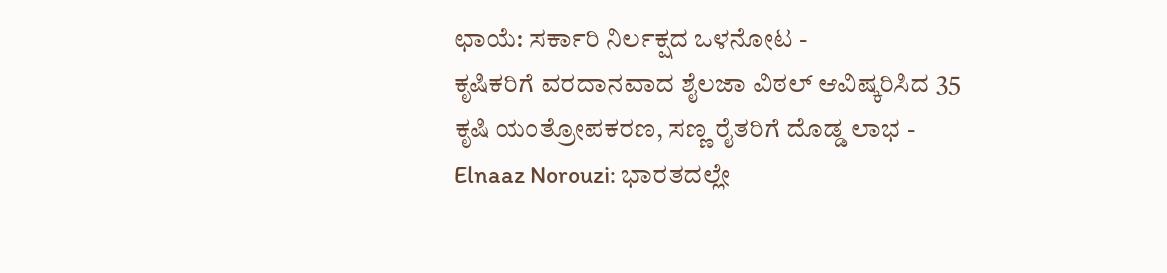ಛಾಯೆ: ಸರ್ಕಾರಿ ನಿರ್ಲಕ್ಷದ ಒಳನೋಟ -
ಕೃಷಿಕರಿಗೆ ವರದಾನವಾದ ಶೈಲಜಾ ವಿಠಲ್ ಆವಿಷ್ಕರಿಸಿದ 35 ಕೃಷಿ ಯಂತ್ರೋಪಕರಣ, ಸಣ್ಣ ರೈತರಿಗೆ ದೊಡ್ಡ ಲಾಭ -
Elnaaz Norouzi: ಭಾರತದಲ್ಲೇ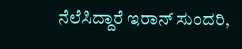ನೆಲೆಸಿದ್ದಾರೆ ಇರಾನ್ ಸುಂದರಿ,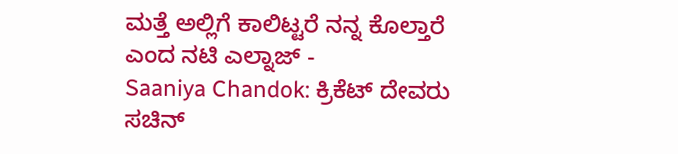ಮತ್ತೆ ಅಲ್ಲಿಗೆ ಕಾಲಿಟ್ಟರೆ ನನ್ನ ಕೊಲ್ತಾರೆ ಎಂದ ನಟಿ ಎಲ್ನಾಜ್ -
Saaniya Chandok: ಕ್ರಿಕೆಟ್ ದೇವರು ಸಚಿನ್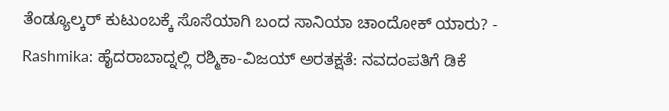ತೆಂಡ್ಯೂಲ್ಕರ್ ಕುಟುಂಬಕ್ಕೆ ಸೊಸೆಯಾಗಿ ಬಂದ ಸಾನಿಯಾ ಚಾಂದೋಕ್ ಯಾರು? -
Rashmika: ಹೈದರಾಬಾದ್ನಲ್ಲಿ ರಶ್ಮಿಕಾ-ವಿಜಯ್ ಅರತಕ್ಷತೆ: ನವದಂಪತಿಗೆ ಡಿಕೆ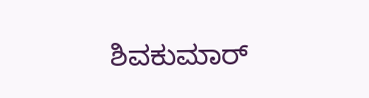ಶಿವಕುಮಾರ್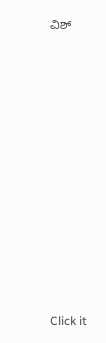ವಿಶ್












Click it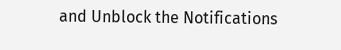and Unblock the Notifications